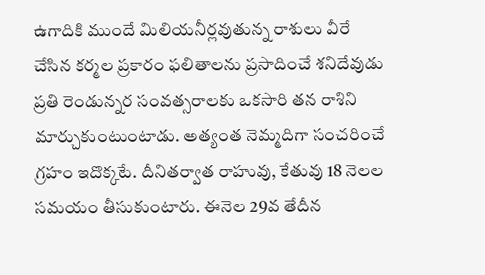ఉగాదికి ముందే మిలియనీర్లవుతున్న రాశులు వీరే
చేసిన కర్మల ప్రకారం ఫలితాలను ప్రసాదించే శనిదేవుడు ప్రతి రెండున్నర సంవత్సరాలకు ఒకసారి తన రాశిని మార్చుకుంటుంటాడు. అత్యంత నెమ్మదిగా సంచరించే గ్రహం ఇదొక్కటే. దీనితర్వాత రాహువు, కేతువు 18 నెలల సమయం తీసుకుంటారు. ఈనెల 29వ తేదీన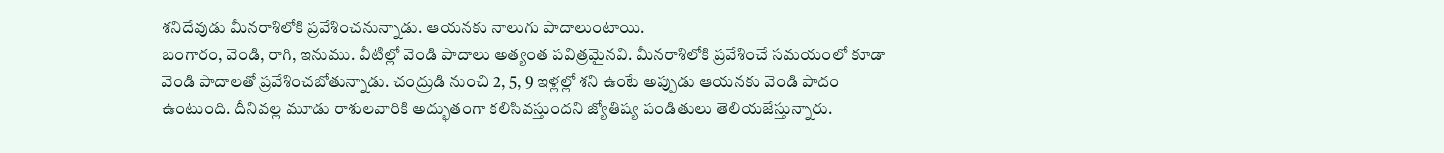శనిదేవుడు మీనరాశిలోకి ప్రవేశించనున్నాడు. ఆయనకు నాలుగు పాదాలుంటాయి.
బంగారం, వెండి, రాగి, ఇనుము. వీటిల్లో వెండి పాదాలు అత్యంత పవిత్రమైనవి. మీనరాశిలోకి ప్రవేశించే సమయంలో కూడా వెండి పాదాలతో ప్రవేశించబోతున్నాడు. చంద్రుడి నుంచి 2, 5, 9 ఇళ్లల్లో శని ఉంటే అప్పుడు ఆయనకు వెండి పాదం ఉంటుంది. దీనివల్ల మూడు రాశులవారికి అద్భుతంగా కలిసివస్తుందని జ్యోతిష్య పండితులు తెలియజేస్తున్నారు.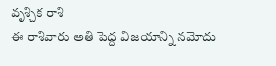వృశ్చిక రాశి
ఈ రాశివారు అతి పెద్ద విజయాన్ని నమోదు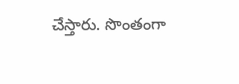చేస్తారు. సొంతంగా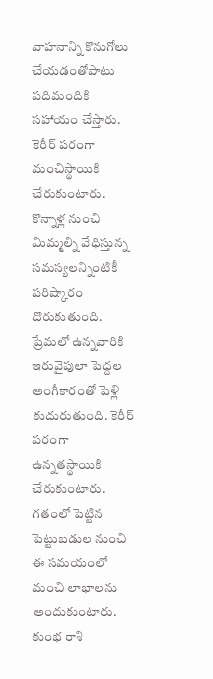వాహనాన్ని కొనుగోలు చేయడంతోపాటు పదిమందికి సహాయం చేస్తారు. కెరీర్ పరంగా మంచిస్థాయికి చేరుకుంటారు. కొన్నాళ్ల నుంచి మిమ్మల్ని వేధిస్తున్న సమస్యలన్నింటికీ పరిష్కారం దొరుకుతుంది. ప్రేమలో ఉన్నవారికి ఇరువైపులా పెద్దల అంగీకారంతో పెళ్లి కుదురుతుంది. కెరీర్ పరంగా ఉన్నతస్థాయికి చేరుకుంటారు. గతంలో పెట్టిన పెట్టుబడుల నుంచి ఈ సమయంలో మంచి లాభాలను అందుకుంటారు.
కుంభ రాశి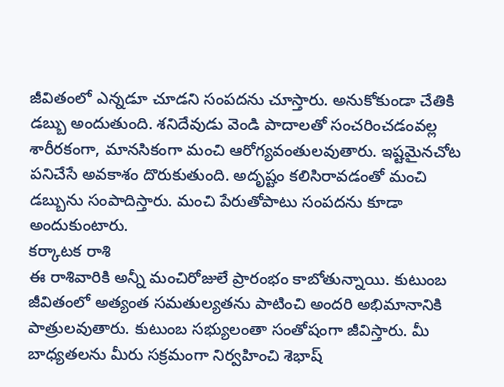జీవితంలో ఎన్నడూ చూడని సంపదను చూస్తారు. అనుకోకుండా చేతికి డబ్బు అందుతుంది. శనిదేవుడు వెండి పాదాలతో సంచరించడంవల్ల శారీరకంగా, మానసికంగా మంచి ఆరోగ్యవంతులవుతారు. ఇష్టమైనచోట పనిచేసే అవకాశం దొరుకుతుంది. అదృష్టం కలిసిరావడంతో మంచి డబ్బును సంపాదిస్తారు. మంచి పేరుతోపాటు సంపదను కూడా అందుకుంటారు.
కర్కాటక రాశి
ఈ రాశివారికి అన్నీ మంచిరోజులే ప్రారంభం కాబోతున్నాయి. కుటుంబ జీవితంలో అత్యంత సమతుల్యతను పాటించి అందరి అభిమానానికి పాత్రులవుతారు. కుటుంబ సభ్యులంతా సంతోషంగా జీవిస్తారు. మీ బాధ్యతలను మీరు సక్రమంగా నిర్వహించి శెభాష్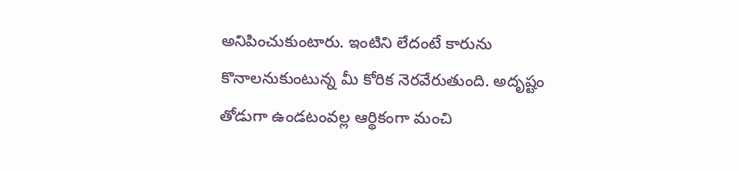అనిపించుకుంటారు. ఇంటిని లేదంటే కారును కొనాలనుకుంటున్న మీ కోరిక నెరవేరుతుంది. అదృష్టం తోడుగా ఉండటంవల్ల ఆర్థికంగా మంచి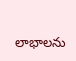లాభాలను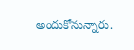అందుకోనున్నారు.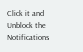Click it and Unblock the Notifications